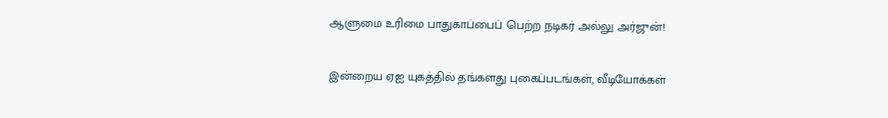ஆளுமை உரிமை பாதுகாப்பைப் பெற்ற நடிகர் அல்லு அர்ஜுன்!

இன்றைய ஏஐ யுகத்தில் தங்களது புகைப்படங்கள், வீடியோக்கள்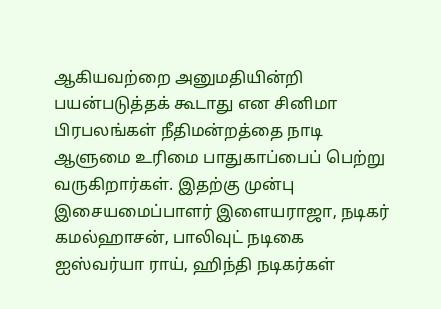ஆகியவற்றை அனுமதியின்றி பயன்படுத்தக் கூடாது என சினிமா பிரபலங்கள் நீதிமன்றத்தை நாடி ஆளுமை உரிமை பாதுகாப்பைப் பெற்று வருகிறார்கள். இதற்கு முன்பு இசையமைப்பாளர் இளையராஜா, நடிகர் கமல்ஹாசன், பாலிவுட் நடிகை ஐஸ்வர்யா ராய், ஹிந்தி நடிகர்கள்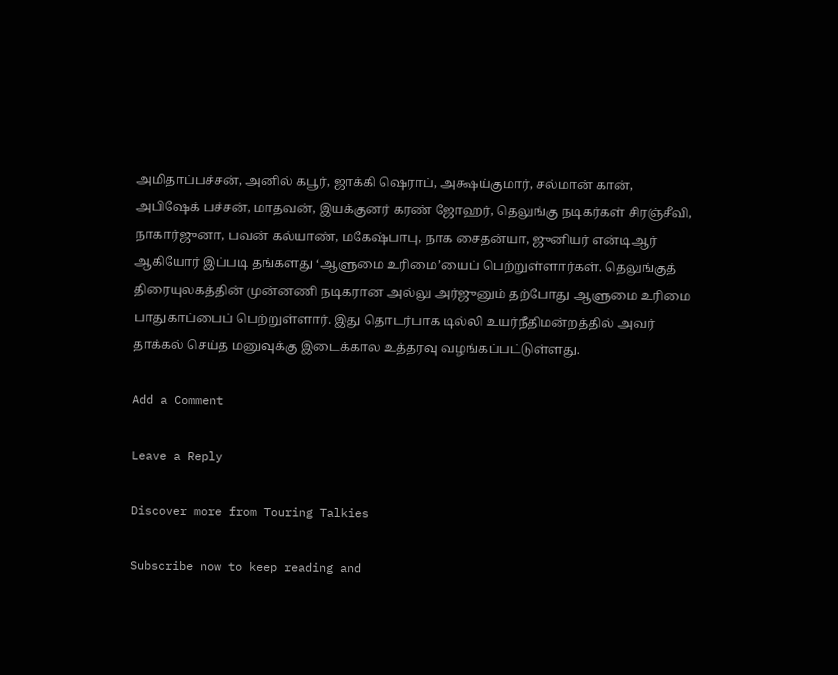அமிதாப்பச்சன், அனில் கபூர், ஜாக்கி ஷெராப், அக்ஷய்குமார், சல்மான் கான், அபிஷேக் பச்சன், மாதவன், இயக்குனர் கரண் ஜோஹர், தெலுங்கு நடிகர்கள் சிரஞ்சீவி, நாகார்ஜுனா, பவன் கல்யாண், மகேஷ்பாபு, நாக சைதன்யா, ஜுனியர் என்டிஆர் ஆகியோர் இப்படி தங்களது ‘ஆளுமை உரிமை’யைப் பெற்றுள்ளார்கள். தெலுங்குத் திரையுலகத்தின் முன்னணி நடிகரான அல்லு அர்ஜுனும் தற்போது ஆளுமை உரிமை பாதுகாப்பைப் பெற்றுள்ளார். இது தொடர்பாக டில்லி உயர்நீதிமன்றத்தில் அவர் தாக்கல் செய்த மனுவுக்கு இடைக்கால உத்தரவு வழங்கப்பட்டுள்ளது.

Add a Comment

Leave a Reply

Discover more from Touring Talkies

Subscribe now to keep reading and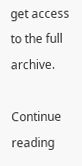get access to the full archive.

Continue reading